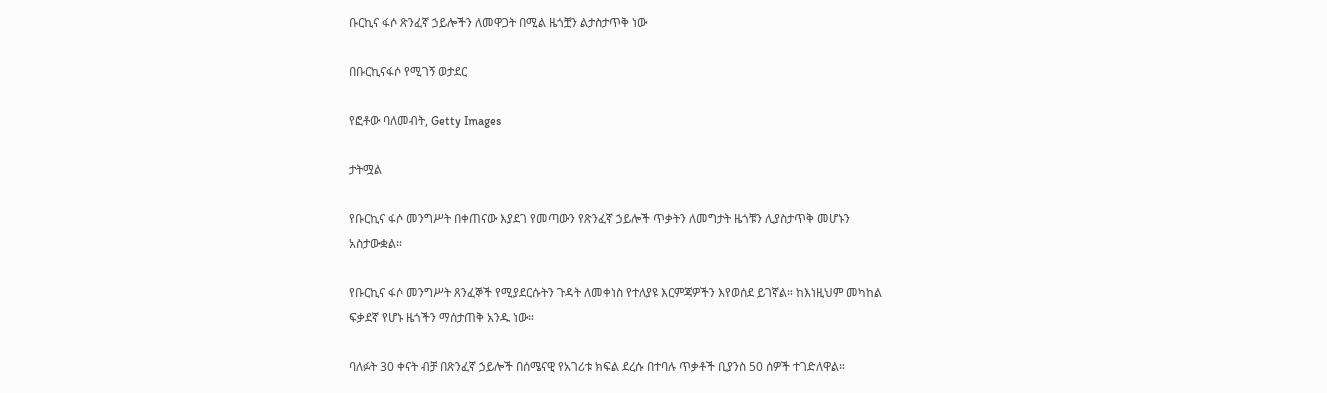ቡርኪና ፋሶ ጽንፈኛ ኃይሎችን ለመዋጋት በሚል ዜጎቿን ልታስታጥቅ ነው

በቡርኪናፋሶ የሚገኝ ወታደር

የፎቶው ባለመብት, Getty Images

ታትሟል

የቡርኪና ፋሶ መንግሥት በቀጠናው እያደገ የመጣውን የጽንፈኛ ኃይሎች ጥቃትን ለመግታት ዜጎቹን ሊያስታጥቅ መሆኑን አስታውቋል።

የቡርኪና ፋሶ መንግሥት ጸንፈኞች የሚያደርሱትን ጉዳት ለመቀነስ የተለያዩ እርምጃዎችን እየወሰደ ይገኛል። ከእነዚህም መካከል ፍቃደኛ የሆኑ ዜጎችን ማሰታጠቅ አንዱ ነው።

ባለፉት 30 ቀናት ብቻ በጽንፈኛ ኃይሎች በሰሜናዊ የአገሪቱ ክፍል ደረሱ በተባሉ ጥቃቶች ቢያንስ 50 ሰዎች ተገድለዋል።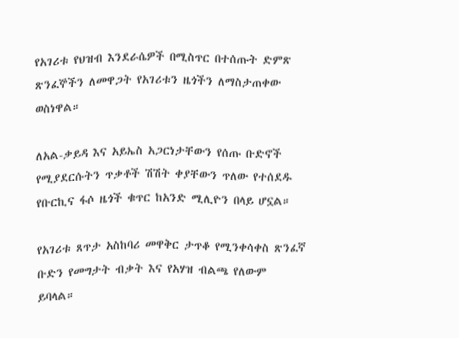የአገሪቱ የህዝብ እንደራሴዎች በሚስጥር በተሰጡት ድምጽ ጽንፈኞችን ለመዋጋት የአገሪቱን ዜጎችን ለማስታጠቀው ወስነዋል።

ለአል-ቃይዳ እና አይኤስ አጋርነታቸውን የሰጡ ቡድኖች የሚያደርሱትን ጥቃቶች ሽሽት ቀያቸውን ጥለው የተሰደዱ የቡርኪና ፋሶ ዜጎች ቁጥር ከአንድ ሚሊዮን በላይ ሆኗል።

የአገሪቱ ጸጥታ አስከባሪ መዋቅር ታጥቆ የሚንቀሳቀስ ጽንፈኛ ቡድን የመግታት ብቃት እና የአሃዝ ብልጫ የለውም ይባላል።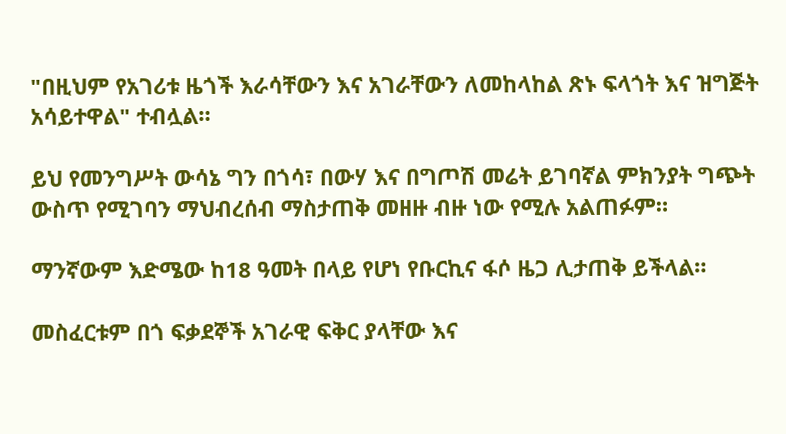"በዚህም የአገሪቱ ዜጎች እራሳቸውን እና አገራቸውን ለመከላከል ጽኑ ፍላጎት እና ዝግጅት አሳይተዋል" ተብሏል።

ይህ የመንግሥት ውሳኔ ግን በጎሳ፣ በውሃ እና በግጦሽ መሬት ይገባኛል ምክንያት ግጭት ውስጥ የሚገባን ማህብረሰብ ማስታጠቅ መዘዙ ብዙ ነው የሚሉ አልጠፉም።

ማንኛውም እድሜው ከ18 ዓመት በላይ የሆነ የቡርኪና ፋሶ ዜጋ ሊታጠቅ ይችላል።

መስፈርቱም በጎ ፍቃደኞች አገራዊ ፍቅር ያላቸው እና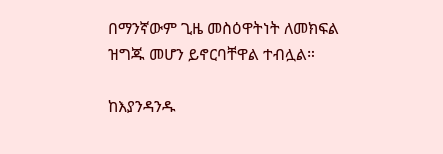በማንኛውም ጊዜ መስዕዋትነት ለመክፍል ዝግጁ መሆን ይኖርባቸዋል ተብሏል።

ከእያንዳንዱ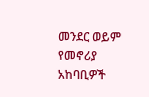መንደር ወይም የመኖሪያ አከባቢዎች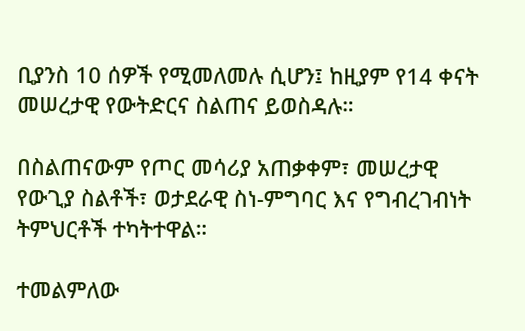ቢያንስ 10 ሰዎች የሚመለመሉ ሲሆን፤ ከዚያም የ14 ቀናት መሠረታዊ የውትድርና ስልጠና ይወስዳሉ።

በስልጠናውም የጦር መሳሪያ አጠቃቀም፣ መሠረታዊ የውጊያ ስልቶች፣ ወታደራዊ ስነ-ምግባር እና የግብረገብነት ትምህርቶች ተካትተዋል።

ተመልምለው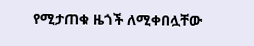የሚታጠቁ ዜጎች ለሚቀበሏቸው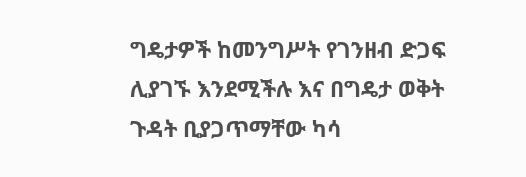ግዴታዎች ከመንግሥት የገንዘብ ድጋፍ ሊያገኙ እንደሚችሉ እና በግዴታ ወቅት ጉዳት ቢያጋጥማቸው ካሳ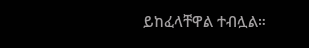ይከፈላቸዋል ተብሏል።